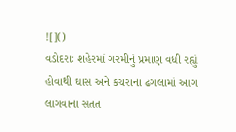![]()
વડોદરાઃ શહેરમાં ગરમીનું પ્રમાણ વધી રહ્યું હોવાથી ઘાસ અને કચરાના ઢગલામાં આગ લાગવાના સતત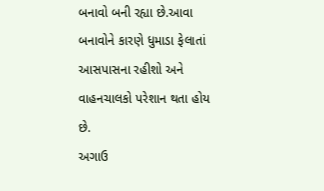બનાવો બની રહ્યા છે.આવા બનાવોને કારણે ધુમાડા ફેલાતાં આસપાસના રહીશો અને વાહનચાલકો પરેશાન થતા હોય છે.
અગાઉ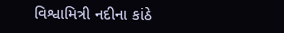વિશ્વામિત્રી નદીના કાંઠે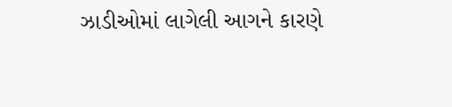ઝાડીઓમાં લાગેલી આગને કારણે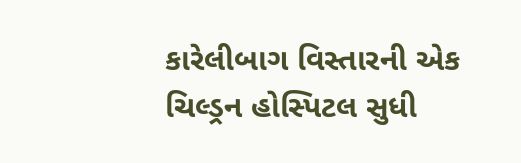કારેલીબાગ વિસ્તારની એક ચિલ્ડ્રન હોસ્પિટલ સુધી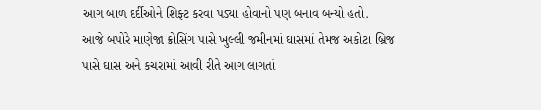આગ બાળ દર્દીઓને શિફ્ટ કરવા પડ્યા હોવાનો પણ બનાવ બન્યો હતો.
આજે બપોરે માણેજા ક્રોસિંગ પાસે ખુલ્લી જમીનમાં ઘાસમાં તેમજ અકોટા બ્રિજ પાસે ઘાસ અને કચરામાં આવી રીતે આગ લાગતાં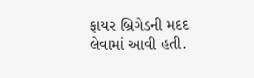ફાયર બ્રિગેડની મદદ લેવામાં આવી હતી.